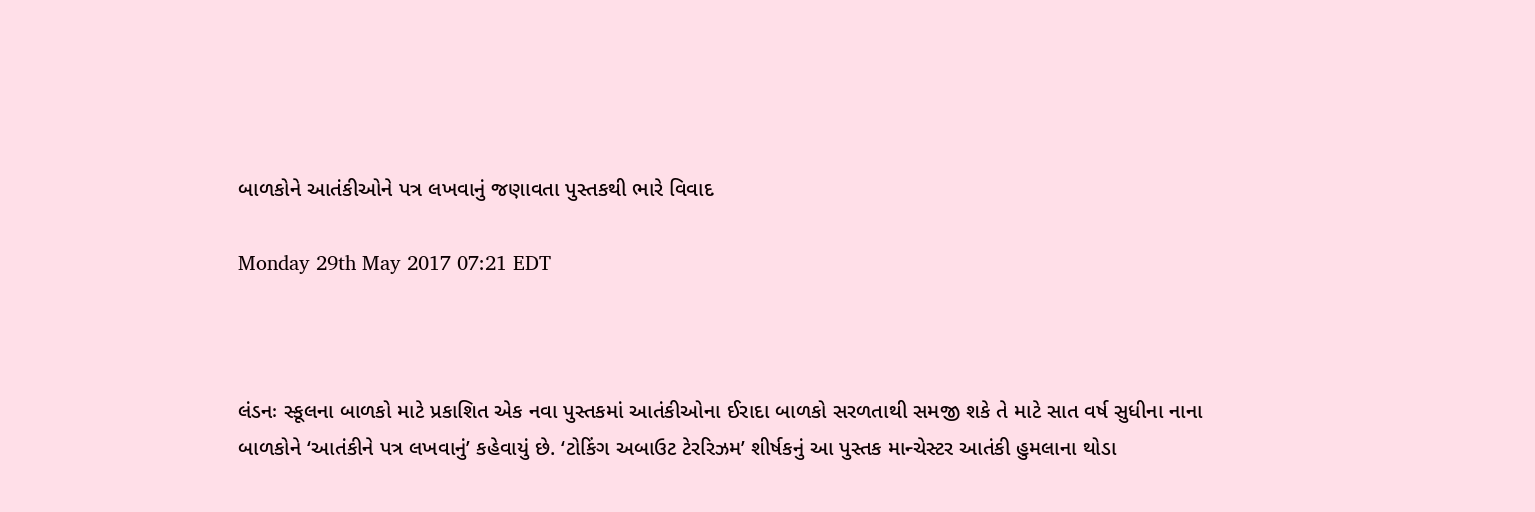બાળકોને આતંકીઓને પત્ર લખવાનું જણાવતા પુસ્તકથી ભારે વિવાદ

Monday 29th May 2017 07:21 EDT



લંડનઃ સ્કૂલના બાળકો માટે પ્રકાશિત એક નવા પુસ્તકમાં આતંકીઓના ઈરાદા બાળકો સરળતાથી સમજી શકે તે માટે સાત વર્ષ સુધીના નાના બાળકોને ‘આતંકીને પત્ર લખવાનું’ કહેવાયું છે. ‘ટોકિંગ અબાઉટ ટેરરિઝમ’ શીર્ષકનું આ પુસ્તક માન્ચેસ્ટર આતંકી હુમલાના થોડા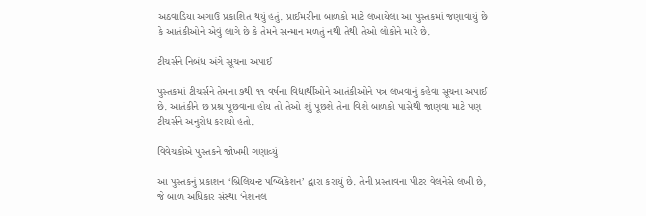અઠવાડિયા અગાઉ પ્રકાશિત થયું હતું. પ્રાઈમરીના બાળકો માટે લખાયેલા આ પુસ્તકમાં જણાવાયું છે કે આતંકીઓને એવું લાગે છે કે તેમને સન્માન મળતું નથી તેથી તેઓ લોકોને મારે છે.

ટીચર્સને નિબંધ અંગે સૂચના અપાઈ

પુસ્તકમાં ટીચર્સને તેમના ૭થી ૧૧ વર્ષના વિદ્યાર્થીઓને આતંકીઓને પત્ર લખવાનું કહેવા સૂચના અપાઈ છે. આતંકીને છ પ્રશ્ર પૂછવાના હોય તો તેઓ શું પૂછશે તેના વિશે બાળકો પાસેથી જાણવા માટે પણ ટીચર્સને અનુરોધ કરાયો હતો.

વિવેચકોએ પુસ્તકને જોખમી ગણાવ્યું

આ પુસ્તકનું પ્રકાશન ‘બ્રિલિયન્ટ પબ્લિકેશન’ દ્વારા કરાયું છે. તેની પ્રસ્તાવના પીટર વેલનેસે લખી છે, જે બાળ અધિકાર સંસ્થા ‘નેશનલ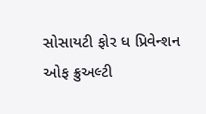સોસાયટી ફોર ધ પ્રિવેન્શન ઓફ ક્રુઅલ્ટી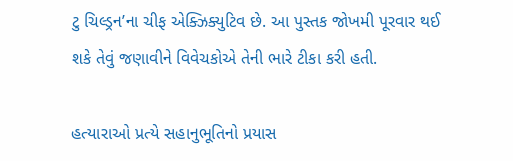ટુ ચિલ્ડ્રન’ના ચીફ એક્ઝિક્યુટિવ છે. આ પુસ્તક જોખમી પૂરવાર થઈ શકે તેવું જણાવીને વિવેચકોએ તેની ભારે ટીકા કરી હતી.

હત્યારાઓ પ્રત્યે સહાનુભૂતિનો પ્રયાસ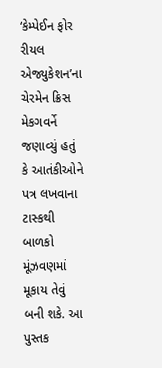‘કેમ્પેઈન ફોર રીયલ એજ્યુકેશન’ના ચેરમેન ક્રિસ મેકગવર્ને જણાવ્યું હતું કે આતંકીઓને પત્ર લખવાના ટાસ્કથી બાળકો મૂંઝવણમાં મૂકાય તેવું બની શકે. આ પુસ્તક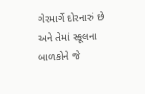ગેરમાર્ગે દોરનારું છે અને તેમાં સ્કૂલના બાળકોને જે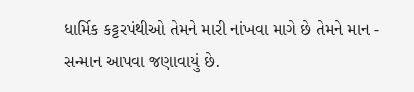ધાર્મિક કટ્ટરપંથીઓ તેમને મારી નાંખવા માગે છે તેમને માન - સન્માન આપવા જણાવાયું છે.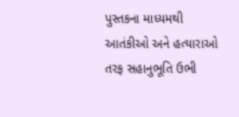પુસ્તકના માધ્યમથી આતંકીઓ અને હત્યારાઓ તરફ સહાનુભૂતિ ઉભી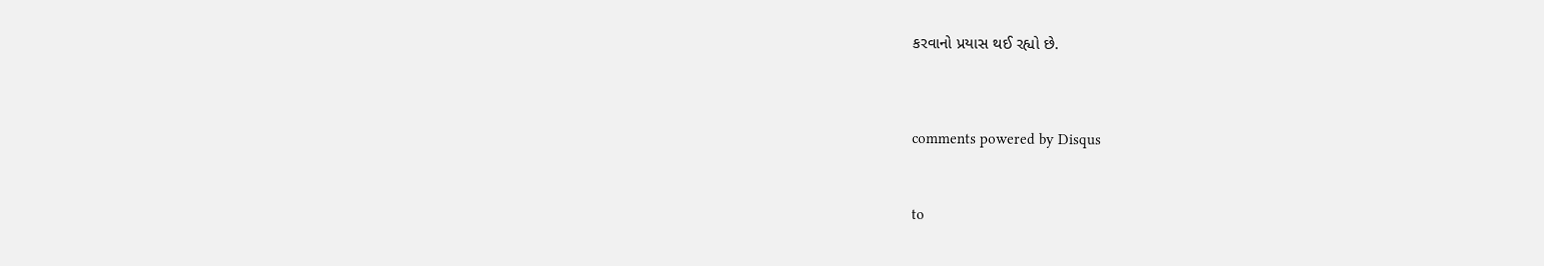કરવાનો પ્રયાસ થઈ રહ્યો છે.




comments powered by Disqus



to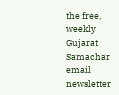the free, weekly Gujarat Samachar email newsletter